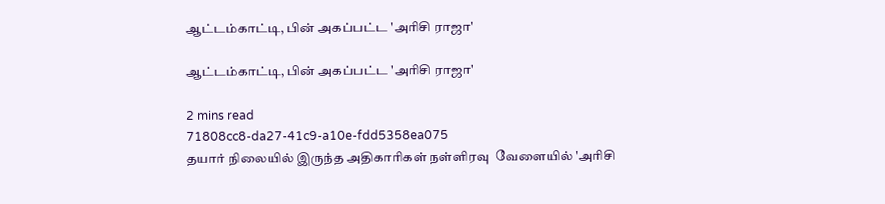ஆட்டம்காட்டி, பின் அகப்பட்ட 'அரிசி ராஜா'

ஆட்டம்காட்டி, பின் அகப்பட்ட 'அரிசி ராஜா'

2 mins read
71808cc8-da27-41c9-a10e-fdd5358ea075
தயார் நிலையில் இருந்த அதிகாரிகள் நள்ளிரவு  வேளையில் 'அரிசி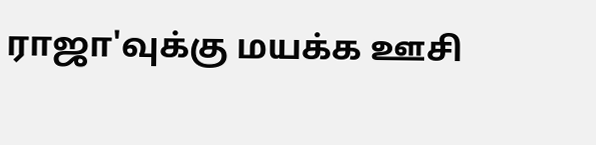ராஜா'வுக்கு மயக்க ஊசி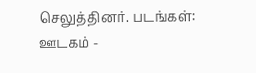செலுத்தினர். படங்கள்: ஊடகம் -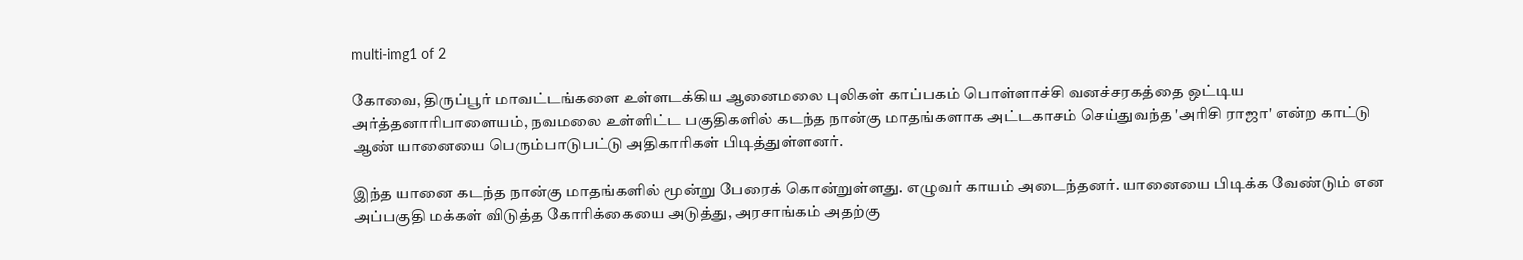multi-img1 of 2

கோவை, திருப்பூர் மாவட்டங்களை உள்ளடக்கிய ஆனைமலை புலிகள் காப்பகம் பொள்ளாச்சி வனச்சரகத்தை ஒட்டிய அர்த்தனாரிபாளையம், நவமலை உள்ளிட்ட பகுதிகளில் கடந்த நான்கு மாதங்களாக அட்டகாசம் செய்துவந்த 'அரிசி ராஜா' என்ற காட்டு ஆண் யானையை பெரும்பாடுபட்டு அதிகாரிகள் பிடித்துள்ளனர்.

இந்த யானை கடந்த நான்கு மாதங்களில் மூன்று பேரைக் கொன்றுள்ளது. எழுவர் காயம் அடைந்தனர். யானையை பிடிக்க வேண்டும் என அப்பகுதி மக்கள் விடுத்த கோரிக்கையை அடுத்து, அரசாங்கம் அதற்கு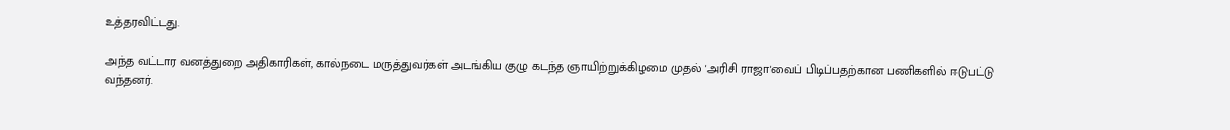உத்தரவிட்டது.

அந்த வட்டார வனத்துறை அதிகாரிகள், கால்நடை மருத்துவர்கள் அடங்கிய குழு கடந்த ஞாயிற்றுக்கிழமை முதல் 'அரிசி ராஜா'வைப் பிடிப்பதற்கான பணிகளில் ஈடுபட்டு வந்தனர்.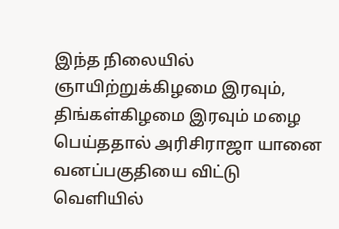இந்த நிலையில் ஞாயிற்றுக்கிழமை இரவும், திங்கள்கிழமை இரவும் மழை பெய்ததால் அரிசிராஜா யானை வனப்பகுதியை விட்டு வெளியில்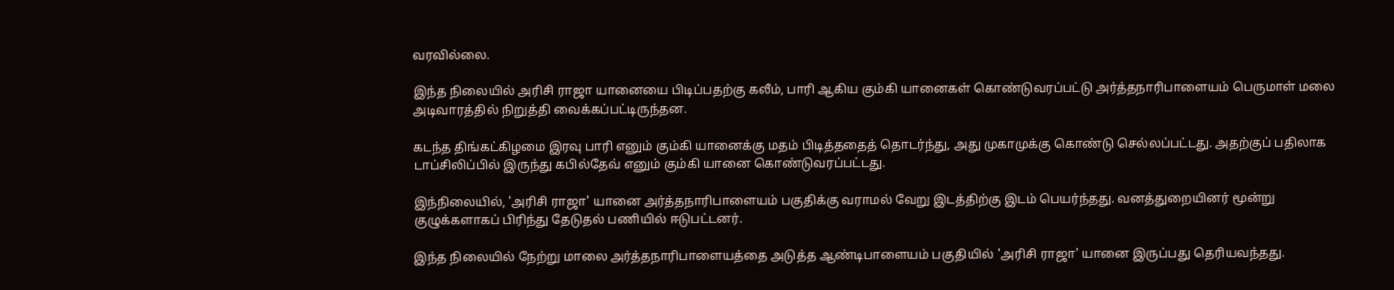வரவில்லை.

இந்த நிலையில் அரிசி ராஜா யானையை பிடிப்பதற்கு கலீம், பாரி ஆகிய கும்கி யானைகள் கொண்டுவரப்பட்டு அர்த்தநாரிபாளையம் பெருமாள் மலை அடிவாரத்தில் நிறுத்தி வைக்கப்பட்டிருந்தன.

கடந்த திங்கட்கிழமை இரவு பாரி எனும் கும்கி யானைக்கு மதம் பிடித்ததைத் தொடர்ந்து, அது முகாமுக்கு கொண்டு செல்லப்பட்டது. அதற்குப் பதிலாக டாப்சிலிப்பில் இருந்து கபில்தேவ் எனும் கும்கி யானை கொண்டுவரப்பட்டது.

இந்நிலையில், 'அரிசி ராஜா' யானை அர்த்தநாரிபாளையம் பகுதிக்கு வராமல் வேறு இடத்திற்கு இடம் பெயர்ந்தது. வனத்துறையினர் மூன்று குழுக்களாகப் பிரிந்து தேடுதல் பணியில் ஈடுபட்டனர்.

இந்த நிலையில் நேற்று மாலை அர்த்தநாரிபாளையத்தை அடுத்த ஆண்டிபாளையம் பகுதியில் 'அரிசி ராஜா' யானை இருப்பது தெரியவந்தது.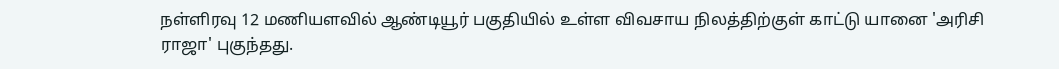நள்ளிரவு 12 மணியளவில் ஆண்டியூர் பகுதியில் உள்ள விவசாய நிலத்திற்குள் காட்டு யானை 'அரிசி ராஜா' புகுந்தது.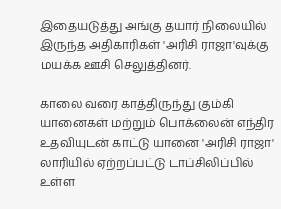இதையடுத்து அங்கு தயார் நிலையில் இருந்த அதிகாரிகள் 'அரிசி ராஜா'வுக்கு மயக்க ஊசி செலுத்தினர்.

காலை வரை காத்திருந்து கும்கி யானைகள் மற்றும் பொக்லைன் எந்திர உதவியுடன் காட்டு யானை 'அரிசி ராஜா' லாரியில் ஏற்றப்பட்டு டாப்சிலிப்பில் உள்ள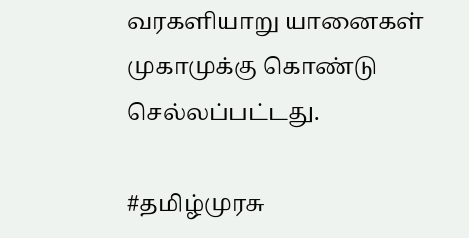வரகளியாறு யானைகள் முகாமுக்கு கொண்டு செல்லப்பட்டது.

#தமிழ்முரசு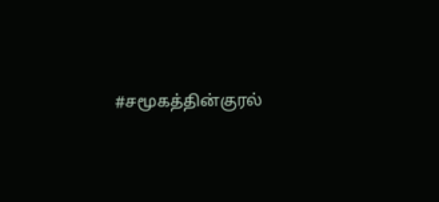#சமூகத்தின்குரல்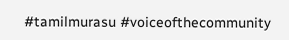#tamilmurasu #voiceofthecommunity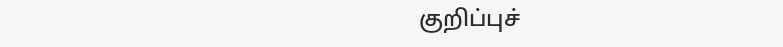குறிப்புச்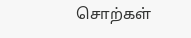சொற்கள்